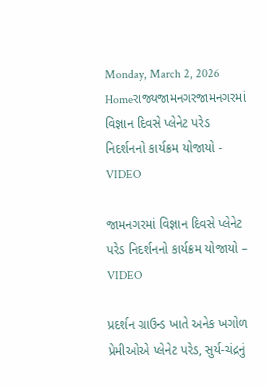Monday, March 2, 2026
Homeરાજ્યજામનગરજામનગરમાં વિજ્ઞાન દિવસે પ્લેનેટ પરેડ નિદર્શનનો કાર્યક્રમ યોજાયો - VIDEO

જામનગરમાં વિજ્ઞાન દિવસે પ્લેનેટ પરેડ નિદર્શનનો કાર્યક્રમ યોજાયો – VIDEO

પ્રદર્શન ગ્રાઉન્ડ ખાતે અનેક ખગોળ પ્રેમીઓએ પ્લેનેટ પરેડ, સુર્ય-ચંદ્રનું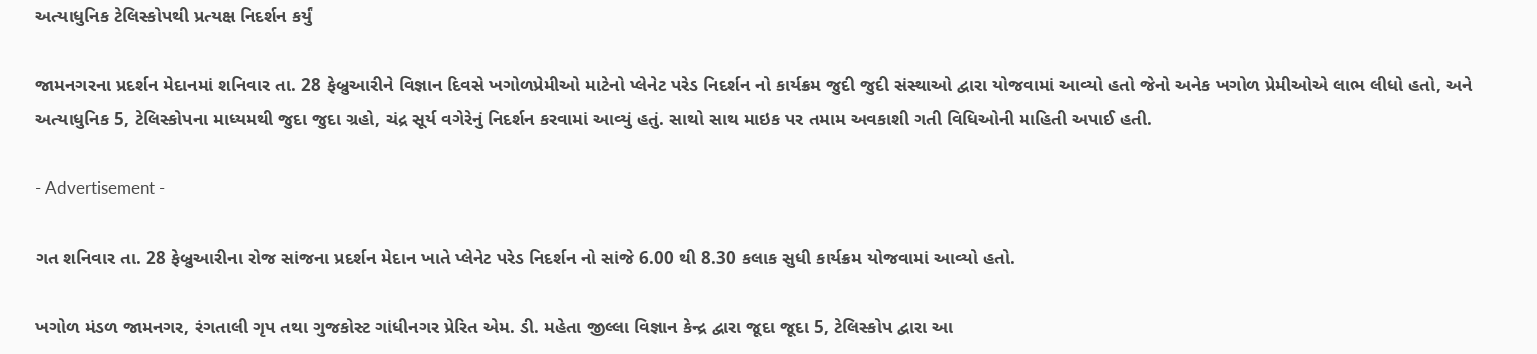અત્યાધુનિક ટેલિસ્કોપથી પ્રત્યક્ષ નિદર્શન કર્યું

જામનગરના પ્રદર્શન મેદાનમાં શનિવાર તા. 28 ફેબ્રુઆરીને વિજ્ઞાન દિવસે ખગોળપ્રેમીઓ માટેનો પ્લેનેટ પરેડ નિદર્શન નો કાર્યક્રમ જુદી જુદી સંસ્થાઓ દ્વારા યોજવામાં આવ્યો હતો જેનો અનેક ખગોળ પ્રેમીઓએ લાભ લીધો હતો, અને અત્યાધુનિક 5, ટેલિસ્કોપના માધ્યમથી જુદા જુદા ગ્રહો, ચંદ્ર સૂર્ય વગેરેનું નિદર્શન કરવામાં આવ્યું હતું. સાથો સાથ માઇક પર તમામ અવકાશી ગતી વિધિઓની માહિતી અપાઈ હતી.

- Advertisement -

ગત શનિવાર તા. 28 ફેબ્રુઆરીના રોજ સાંજના પ્રદર્શન મેદાન ખાતે પ્લેનેટ પરેડ નિદર્શન નો સાંજે 6.00 થી 8.30 કલાક સુધી કાર્યક્રમ યોજવામાં આવ્યો હતો.

ખગોળ મંડળ જામનગર, રંગતાલી ગૃપ તથા ગુજકોસ્ટ ગાંધીનગર પ્રેરિત એમ. ડી. મહેતા જીલ્લા વિજ્ઞાન કેન્દ્ર દ્વારા જૂદા જૂદા 5, ટેલિસ્કોપ દ્વારા આ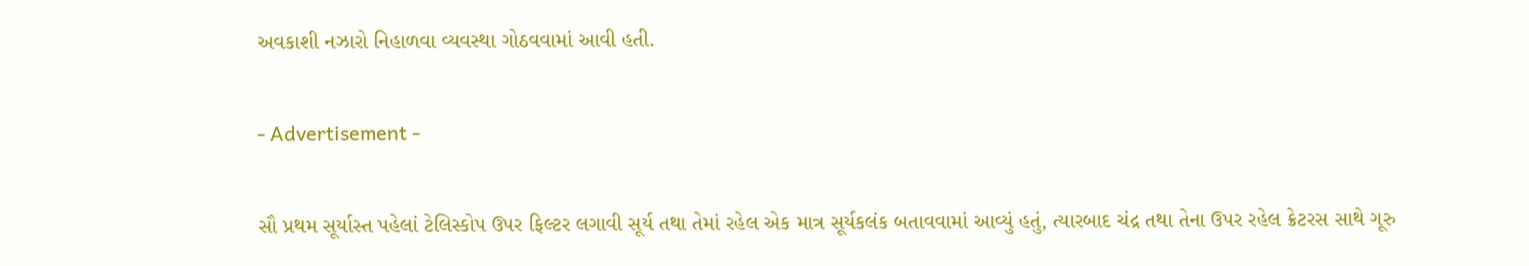અવકાશી નઝારો નિહાળવા વ્યવસ્થા ગોઠવવામાં આવી હતી.

- Advertisement -

સૌ પ્રથમ સૂર્યાસ્ત પહેલાં ટેલિસ્કોપ ઉપર ફિલ્ટર લગાવી સૂર્ય તથા તેમાં રહેલ એક માત્ર સૂર્યકલંક બતાવવામાં આવ્યું હતું, ત્યારબાદ ચંદ્ર તથા તેના ઉપર રહેલ ક્રેટરસ સાથે ગૂરુ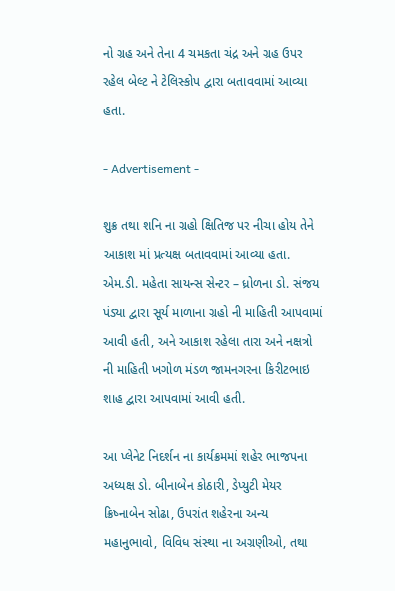નો ગ્રહ અને તેના 4 ચમકતા ચંદ્ર અને ગ્રહ ઉપર રહેલ બેલ્ટ ને ટેલિસ્કોપ દ્વારા બતાવવામાં આવ્યા હતા.

- Advertisement -

શુક્ર તથા શનિ ના ગ્રહો ક્ષિતિજ પર નીચા હોય તેને આકાશ માં પ્રત્યક્ષ બતાવવામાં આવ્યા હતા. એમ.ડી. મહેતા સાયન્સ સેન્ટર – ધ્રોળના ડો. સંજય પંડ્યા દ્વારા સૂર્ય માળાના ગ્રહો ની માહિતી આપવામાં આવી હતી, અને આકાશ રહેલા તારા અને નક્ષત્રો ની માહિતી ખગોળ મંડળ જામનગરના કિરીટભાઇ શાહ દ્વારા આપવામાં આવી હતી.

આ પ્લેનેટ નિદર્શન ના કાર્યક્રમમાં શહેર ભાજપના અધ્યક્ષ ડો. બીનાબેન કોઠારી, ડેપ્યુટી મેયર ક્રિષ્નાબેન સોઢા, ઉપરાંત શહેરના અન્ય મહાનુભાવો, વિવિધ સંસ્થા ના અગ્રણીઓ, તથા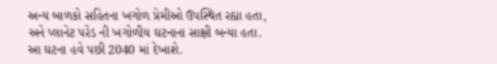અન્ય બાળકો સહિતના ખગોળ પ્રેમીઓ ઉપસ્થિત રહ્યા હતા, અને પ્લાનેટ પરેડ ની ખગોળીય ઘટનાના સાક્ષી બન્યા હતા. આ ઘટના હવે પછી 2040 માં દેખાશે.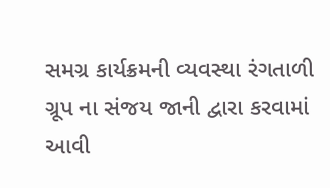સમગ્ર કાર્યક્રમની વ્યવસ્થા રંગતાળી ગ્રૂપ ના સંજય જાની દ્વારા કરવામાં આવી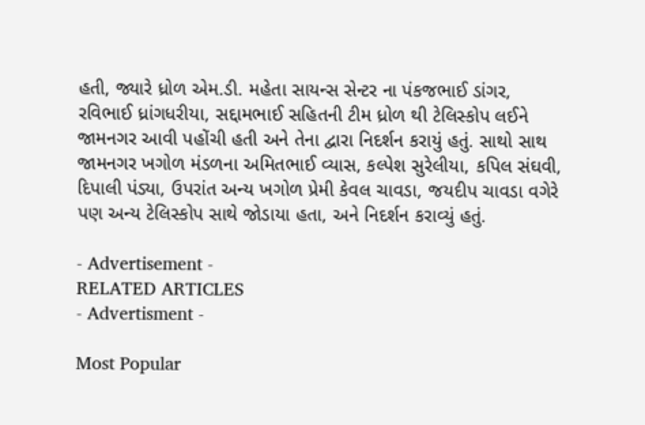હતી, જ્યારે ધ્રોળ એમ.ડી. મહેતા સાયન્સ સેન્ટર ના પંકજભાઈ ડાંગર, રવિભાઈ ધ્રાંગધરીયા, સદ્દામભાઈ સહિતની ટીમ ધ્રોળ થી ટેલિસ્કોપ લઈને જામનગર આવી પહોંચી હતી અને તેના દ્વારા નિદર્શન કરાયું હતું. સાથો સાથ જામનગર ખગોળ મંડળના અમિતભાઈ વ્યાસ, કલ્પેશ સુરેલીયા, કપિલ સંઘવી, દિપાલી પંડ્યા, ઉપરાંત અન્ય ખગોળ પ્રેમી કેવલ ચાવડા, જયદીપ ચાવડા વગેરે પણ અન્ય ટેલિસ્કોપ સાથે જોડાયા હતા, અને નિદર્શન કરાવ્યું હતું.

- Advertisement -
RELATED ARTICLES
- Advertisment -

Most Popular